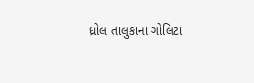ધ્રોલ તાલુકાના ગોલિટા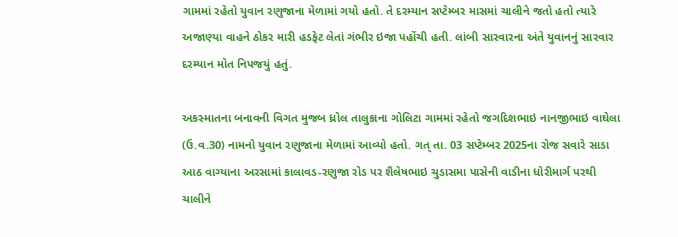ગામમાં રહેતો યુવાન રણુજાના મેળામાં ગયો હતો. તે દરમ્યાન સપ્ટેમ્બર માસમાં ચાલીને જતો હતો ત્યારે અજાણ્યા વાહને ઠોકર મારી હડફેટ લેતાં ગંભીર ઇજા પહોંચી હતી. લાંબી સારવારના અંતે યુવાનનું સારવાર દરમ્યાન મોત નિપજયું હતું.

અકસ્માતના બનાવની વિગત મુજબ ધ્રોલ તાલુકાના ગોલિટા ગામમાં રહેતો જગદિશભાઇ નાનજીભાઇ વાઘેલા (ઉ.વ.30) નામનો યુવાન રણુજાના મેળામાં આવ્યો હતો. ગત્ તા. 03 સપ્ટેમ્બર 2025ના રોજ સવારે સાડા આઠ વાગ્યાના અરસામાં કાલાવડ-રણુજા રોડ પર શૈલેષભાઇ ચુડાસમા પાસેની વાડીના ધોરીમાર્ગ પરથી ચાલીને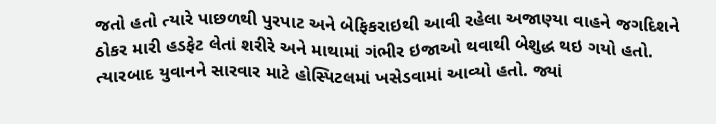જતો હતો ત્યારે પાછળથી પુરપાટ અને બેફિકરાઇથી આવી રહેલા અજાણ્યા વાહને જગદિશને ઠોકર મારી હડફેટ લેતાં શરીરે અને માથામાં ગંભીર ઇજાઓ થવાથી બેશુદ્ધ થઇ ગયો હતો. ત્યારબાદ યુવાનને સારવાર માટે હોસ્પિટલમાં ખસેડવામાં આવ્યો હતો. જ્યાં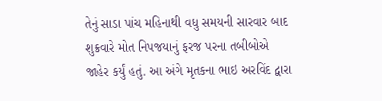તેનું સાડા પાંચ મહિનાથી વધુ સમયની સારવાર બાદ શુક્રવારે મોત નિપજયાનું ફરજ પરના તબીબોએ જાહેર કર્યું હતું. આ અંગે મૃતકના ભાઇ અરવિંદ દ્વારા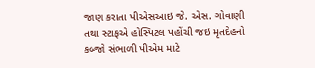જાણ કરાતા પીએસઆઇ જે. એસ. ગોવાણી તથા સ્ટાફએ હોસ્પિટલ પહોંચી જઇ મૃતદેહનો કબ્જો સંભાળી પીએમ માટે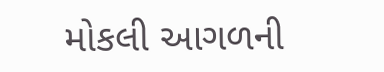મોકલી આગળની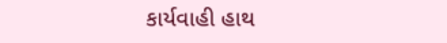કાર્યવાહી હાથ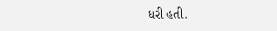ધરી હતી.